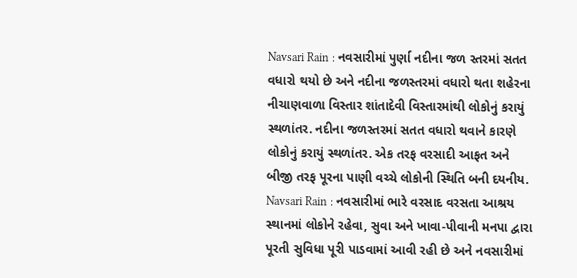Navsari Rain : નવસારીમાં પુર્ણા નદીના જળ સ્તરમાં સતત વધારો થયો છે અને નદીના જળસ્તરમાં વધારો થતા શહેરના નીચાણવાળા વિસ્તાર શાંતાદેવી વિસ્તારમાંથી લોકોનું કરાયું સ્થળાંતર. નદીના જળસ્તરમાં સતત વધારો થવાને કારણે લોકોનું કરાયું સ્થળાંતર. એક તરફ વરસાદી આફત અને બીજી તરફ પૂરના પાણી વચ્ચે લોકોની સ્થિતિ બની દયનીય.
Navsari Rain : નવસારીમાં ભારે વરસાદ વરસતા આશ્રય સ્થાનમાં લોકોને રહેવા, સુવા અને ખાવા-પીવાની મનપા દ્વારા પૂરતી સુવિધા પૂરી પાડવામાં આવી રહી છે અને નવસારીમાં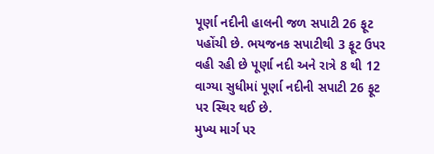પૂર્ણા નદીની હાલની જળ સપાટી 26 ફૂટ પહોંચી છે. ભયજનક સપાટીથી 3 ફૂટ ઉપર વહી રહી છે પૂર્ણા નદી અને રાત્રે 8 થી 12 વાગ્યા સુધીમાં પૂર્ણા નદીની સપાટી 26 ફૂટ પર સ્થિર થઈ છે.
મુખ્ય માર્ગ પર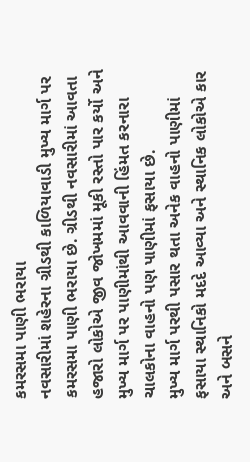કમરસમા પાણી ભરાયા
નવસારીમાં શહેરના ગ્રીડથી કાળિયાવાડી મુખ્ય માર્ગ પર કમરસમા પાણી ભરાયા છે. ગ્રીડથી નવસારીમાં આવતા હજારો લોકોએ જીવ જોખમમાં મૂકી રસ્તો પાર કર્યો અને મુખ્ય માર્ગ પર પાણીમાંથી આવવાની હિંમત કરનારા ચાલકોના વાહનો પણ પાણીમાં ફસાયા છે.
મુખ્ય માર્ગ પરથી પસાર થતા અનેક વાહનો પાણીમાં ફસાયા સ્થાનિકો મદદે આવ્યા અને સ્થાનિક લોકોએ કાર અને બસને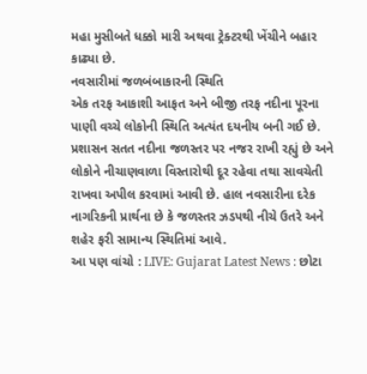મહા મુસીબતે ધક્કો મારી અથવા ટ્રેક્ટરથી ખેંચીને બહાર કાઢ્યા છે.
નવસારીમાં જળબંબાકારની સ્થિતિ
એક તરફ આકાશી આફત અને બીજી તરફ નદીના પૂરના પાણી વચ્ચે લોકોની સ્થિતિ અત્યંત દયનીય બની ગઈ છે. પ્રશાસન સતત નદીના જળસ્તર પર નજર રાખી રહ્યું છે અને લોકોને નીચાણવાળા વિસ્તારોથી દૂર રહેવા તથા સાવચેતી રાખવા અપીલ કરવામાં આવી છે. હાલ નવસારીના દરેક નાગરિકની પ્રાર્થના છે કે જળસ્તર ઝડપથી નીચે ઉતરે અને શહેર ફરી સામાન્ય સ્થિતિમાં આવે.
આ પણ વાંચો : LIVE: Gujarat Latest News : છોટા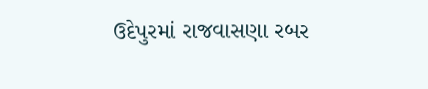ઉદેપુરમાં રાજવાસણા રબર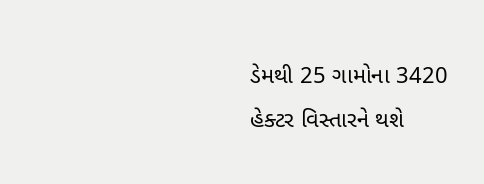ડેમથી 25 ગામોના 3420 હેક્ટર વિસ્તારને થશે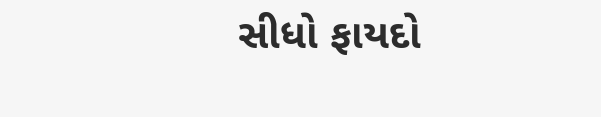સીધો ફાયદો